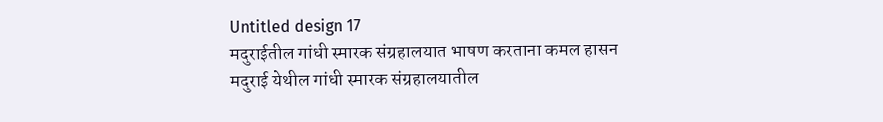Untitled design 17
मदुराईतील गांधी स्मारक संग्रहालयात भाषण करताना कमल हासन
मदुराई येथील गांधी स्मारक संग्रहालयातील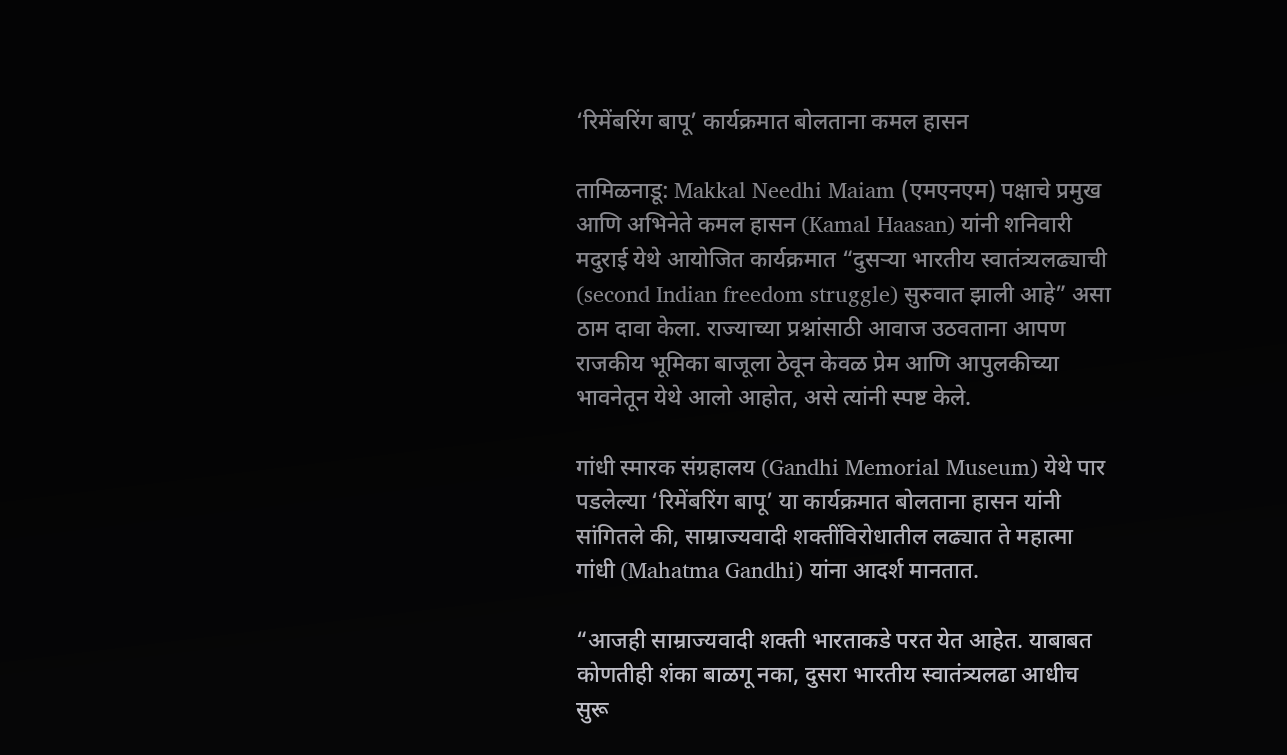‘रिमेंबरिंग बापू’ कार्यक्रमात बोलताना कमल हासन

तामिळनाडू: Makkal Needhi Maiam (एमएनएम) पक्षाचे प्रमुख आणि अभिनेते कमल हासन (Kamal Haasan) यांनी शनिवारी मदुराई येथे आयोजित कार्यक्रमात “दुसऱ्या भारतीय स्वातंत्र्यलढ्याची (second Indian freedom struggle) सुरुवात झाली आहे” असा ठाम दावा केला. राज्याच्या प्रश्नांसाठी आवाज उठवताना आपण राजकीय भूमिका बाजूला ठेवून केवळ प्रेम आणि आपुलकीच्या भावनेतून येथे आलो आहोत, असे त्यांनी स्पष्ट केले.

गांधी स्मारक संग्रहालय (Gandhi Memorial Museum) येथे पार पडलेल्या ‘रिमेंबरिंग बापू’ या कार्यक्रमात बोलताना हासन यांनी सांगितले की, साम्राज्यवादी शक्तींविरोधातील लढ्यात ते महात्मा गांधी (Mahatma Gandhi) यांना आदर्श मानतात.

“आजही साम्राज्यवादी शक्ती भारताकडे परत येत आहेत. याबाबत कोणतीही शंका बाळगू नका, दुसरा भारतीय स्वातंत्र्यलढा आधीच सुरू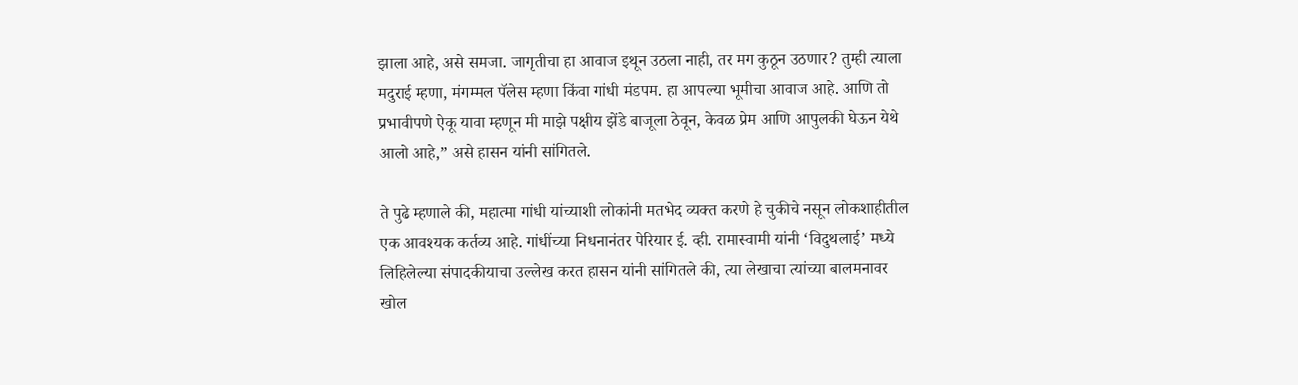झाला आहे, असे समजा. जागृतीचा हा आवाज इथून उठला नाही, तर मग कुठून उठणार? तुम्ही त्याला मदुराई म्हणा, मंगम्मल पॅलेस म्हणा किंवा गांधी मंडपम. हा आपल्या भूमीचा आवाज आहे. आणि तो प्रभावीपणे ऐकू यावा म्हणून मी माझे पक्षीय झेंडे बाजूला ठेवून, केवळ प्रेम आणि आपुलकी घेऊन येथे आलो आहे,” असे हासन यांनी सांगितले.

ते पुढे म्हणाले की, महात्मा गांधी यांच्याशी लोकांनी मतभेद व्यक्त करणे हे चुकीचे नसून लोकशाहीतील एक आवश्यक कर्तव्य आहे. गांधींच्या निधनानंतर पेरियार ई. व्ही. रामास्वामी यांनी ‘विदुथलाई’ मध्ये लिहिलेल्या संपादकीयाचा उल्लेख करत हासन यांनी सांगितले की, त्या लेखाचा त्यांच्या बालमनावर खोल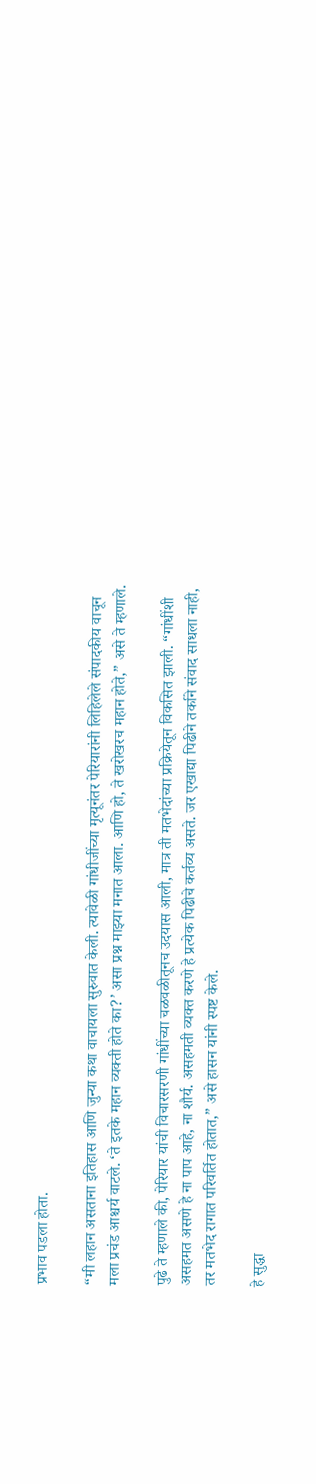प्रभाव पडला होता.

“मी लहान असताना इतिहास आणि जुन्या कथा वाचायला सुरुवात केली. त्यावेळी गांधीजींच्या मृत्यूनंतर पेरियारांनी लिहिलेले संपादकीय वाचून मला प्रचंड आश्चर्य वाटले. ‘ते इतके महान व्यक्ती होते का?’ असा प्रश्न माझ्या मनात आला. आणि हो, ते खरोखरच महान होते,” असे ते म्हणाले.

पुढे ते म्हणाले की, पेरियार यांची विचारसरणी गांधींच्या चळवळीतूनच उदयास आली, मात्र ती मतभेदांच्या प्रक्रियेतून विकसित झाली. “गांधींशी असहमत असणे हे ना पाप आहे, ना शौर्य. असहमती व्यक्त करणे हे प्रत्येक पिढीचे कर्तव्य असते. जर एखाद्या पिढीने तर्काने संवाद साधला नाही, तर मतभेद रागात परिवर्तित होतात,” असे हासन यांनी स्पष्ट केले.

हे सुद्धा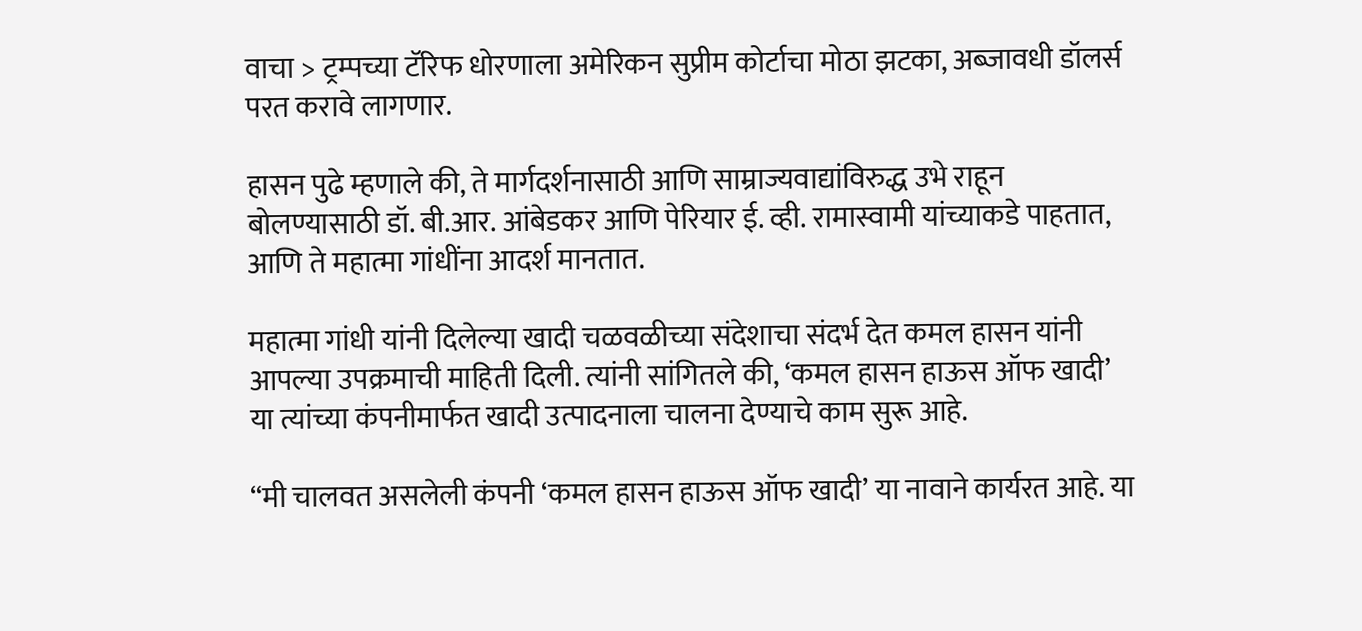वाचा > ट्रम्पच्या टॅरिफ धोरणाला अमेरिकन सुप्रीम कोर्टाचा मोठा झटका, अब्जावधी डॉलर्स परत करावे लागणार.

हासन पुढे म्हणाले की, ते मार्गदर्शनासाठी आणि साम्राज्यवाद्यांविरुद्ध उभे राहून बोलण्यासाठी डॉ. बी.आर. आंबेडकर आणि पेरियार ई. व्ही. रामास्वामी यांच्याकडे पाहतात, आणि ते महात्मा गांधींना आदर्श मानतात.

महात्मा गांधी यांनी दिलेल्या खादी चळवळीच्या संदेशाचा संदर्भ देत कमल हासन यांनी आपल्या उपक्रमाची माहिती दिली. त्यांनी सांगितले की, ‘कमल हासन हाऊस ऑफ खादी’ या त्यांच्या कंपनीमार्फत खादी उत्पादनाला चालना देण्याचे काम सुरू आहे.

“मी चालवत असलेली कंपनी ‘कमल हासन हाऊस ऑफ खादी’ या नावाने कार्यरत आहे. या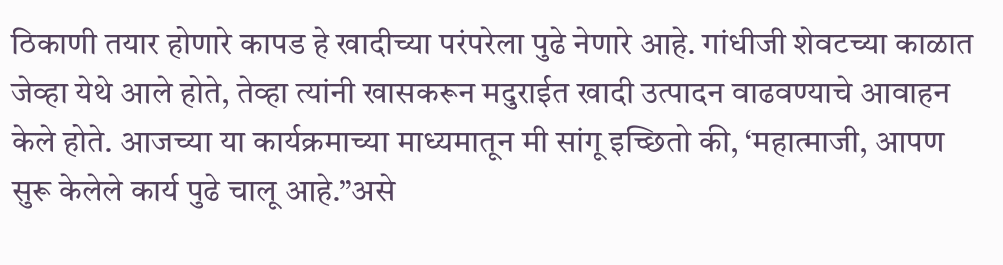ठिकाणी तयार होणारे कापड हे खादीच्या परंपरेला पुढे नेणारे आहे. गांधीजी शेवटच्या काळात जेव्हा येथे आले होते, तेव्हा त्यांनी खासकरून मदुराईत खादी उत्पादन वाढवण्याचे आवाहन केले होते. आजच्या या कार्यक्रमाच्या माध्यमातून मी सांगू इच्छितो की, ‘महात्माजी, आपण सुरू केलेले कार्य पुढे चालू आहे.”असे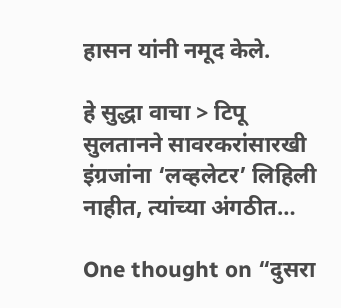हासन यांनी नमूद केले.

हे सुद्धा वाचा > टिपू सुलतानने सावरकरांसारखी इंग्रजांना ‘लव्हलेटर’ लिहिली नाहीत, त्यांच्या अंगठीत…

One thought on “दुसरा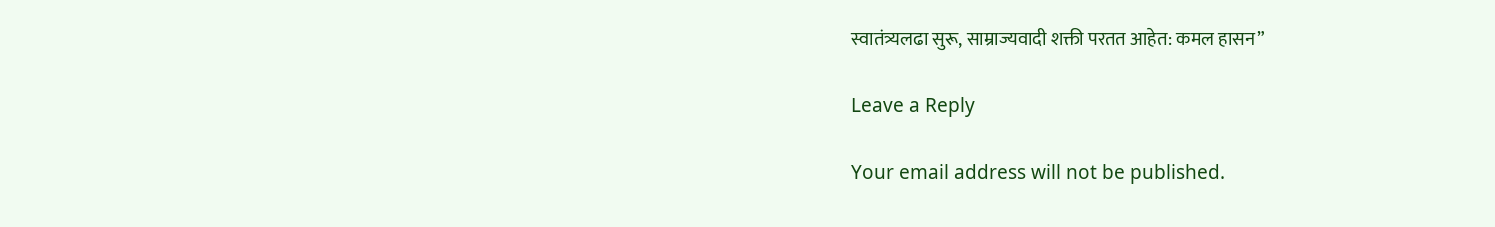स्वातंत्र्यलढा सुरू, साम्राज्यवादी शक्ती परतत आहेत: कमल हासन”

Leave a Reply

Your email address will not be published.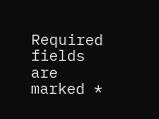Required fields are marked *